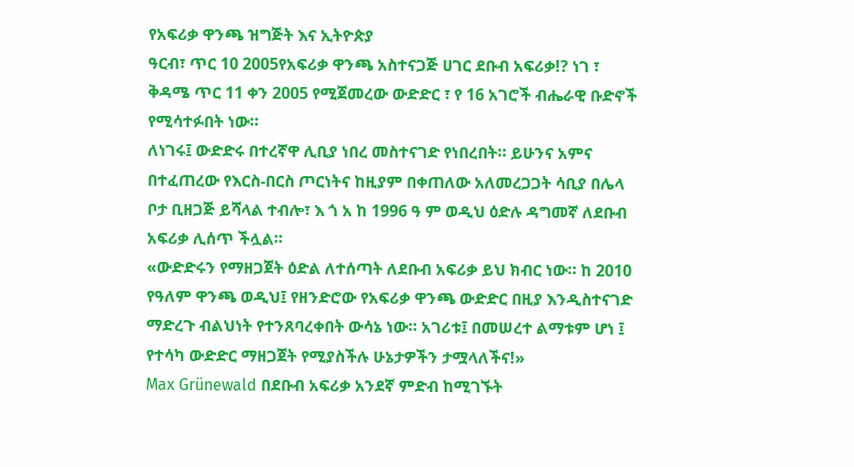የአፍሪቃ ዋንጫ ዝግጅት እና ኢትዮጵያ
ዓርብ፣ ጥር 10 2005የአፍሪቃ ዋንጫ አስተናጋጅ ሀገር ደቡብ አፍሪቃ!? ነገ ፣ ቅዳሜ ጥር 11 ቀን 2005 የሚጀመረው ውድድር ፣ የ 16 አገሮች ብሔራዊ ቡድኖች የሚሳተፉበት ነው።
ለነገሩ፤ ውድድሩ በተረኛዋ ሊቢያ ነበረ መስተናገድ የነበረበት። ይሁንና አምና በተፈጠረው የእርስ-በርስ ጦርነትና ከዚያም በቀጠለው አለመረጋጋት ሳቢያ በሌላ ቦታ ቢዘጋጅ ይሻላል ተብሎ፣ እ ጎ አ ከ 1996 ዓ ም ወዲህ ዕድሉ ዳግመኛ ለደቡብ አፍሪቃ ሊሰጥ ችሏል።
«ውድድሩን የማዘጋጀት ዕድል ለተሰጣት ለደቡብ አፍሪቃ ይህ ክብር ነው። ከ 2010 የዓለም ዋንጫ ወዲህ፤ የዘንድሮው የአፍሪቃ ዋንጫ ውድድር በዚያ እንዲስተናገድ ማድረጉ ብልህነት የተንጸባረቀበት ውሳኔ ነው። አገሪቱ፤ በመሠረተ ልማቱም ሆነ ፤ የተሳካ ውድድር ማዘጋጀት የሚያስችሉ ሁኔታዎችን ታሟላለችና!»
Max Grünewald በደቡብ አፍሪቃ አንደኛ ምድብ ከሚገኙት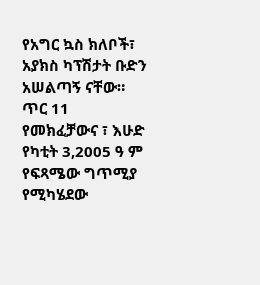የአግር ኳስ ክለቦች፣ አያክስ ካፕሽታት ቡድን አሠልጣኝ ናቸው።
ጥር 11 የመክፈቻውና ፣ እሁድ የካቲት 3,2005 ዓ ም የፍጻሜው ግጥሚያ የሚካሄደው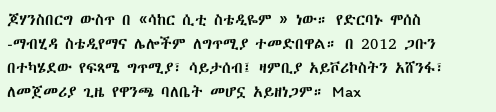ጆሃንስበርግ ውስጥ በ «ሳከር ሲቲ ስቴዲዬም » ነው። የድርባኑ ሞሰስ -ማብሂዳ ስቴዲየማና ሌሎችም ለግጥሚያ ተመድበዋል። በ 2012 ጋቡን በተካሄደው የፍጻሜ ግጥሚያ፣ ሳይታሰብ፤ ዛምቢያ አይቮሪኮስትን አሸንፋ፣ ለመጀመሪያ ጊዜ የዋንጫ ባለቤት መሆኗ አይዘነጋም። Max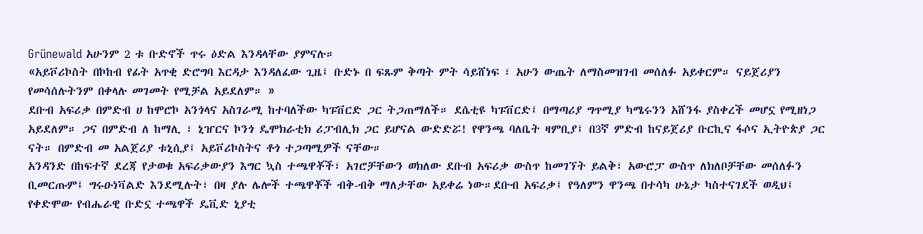Grünewald አሁንም 2 ቱ ቡድኖች ጥሩ ዕድል እንዳላቸው ያምናሉ።
«አይቮሪኮስት በኮከብ የፊት አጥቂ ድሮግባ እርዳታ እንዳለፈው ጊዜ፤ ቡድኑ በ ፍጹም ቅጣት ምት ሳይሸነፍ ፣ አሁን ውጤት ለማስመዝገብ መሰለፉ አይቀርም። ናይጀሪያን የመሳሰሉትንም በቀላሉ መገመት የሚቻል አይደለም። »
ደቡብ አፍሪቃ በምድብ ሀ ከሞሮኮ አንጎላና አስገራሚ ከተባለችው ካፑቨርድ ጋር ትጋጠማለች። ደሴቲዩ ካፑቨርድ፤ በማጣሪያ ግጥሚያ ካሜሩንን አሸንፋ ያስቀረች መሆኗ የሚዘነጋ አይደለም። ጋና በምድብ ለ ከማሊ ፣ ኒዠርና ኮንጎ ዴሞክራቲክ ሪፓብሊክ ጋር ይሆናል ውድድሯ! የዋንጫ ባለቤት ዛምቢያ፤ በ3ኛ ምድብ ከናይጀሪያ ቡርኪና ፋሶና ኢትዮጵያ ጋር ናት። በምድብ መ አልጀሪያ ቱኒሲያ፤ አይቮሪኮስትና ቶጎ ተጋጣሚዎች ናቸው።
አንዳንድ በከፍተኛ ደረጃ የታወቁ አፍሪቃውያን እግር ኳስ ተጫዋቾች፣ አገሮቻቸውን ወክለው ደቡብ አፍሪቃ ውስጥ ከመገኘት ይልቅ፣ አውሮፓ ውስጥ ለክለቦቻቸው መሰለፉን ቢመርጡም፤ ግሩዑነቫልድ እንደሚሉት፣ በዛ ያሉ ሌሎች ተጫዋቾች ብቅ-ብቅ ማለታቸው አይቀሬ ነው።ደቡብ አፍሪቃ፤ የዓለምን ዋንጫ በተሳካ ሁኔታ ካስተናገደች ወዲህ፤ የቀድሞው የብሔራዊ ቡድኗ ተጫዋች ዴቪድ ኒያቲ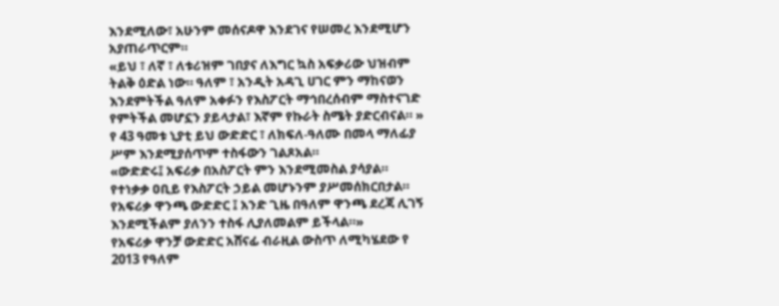እንደሚለው፣ አሁንም መሰናዶዋ እንደገና የሠመረ እንደሚሆን አያጠራጥርም።
«ይህ ፣ ለኛ ፣ ለቱሪዝም ገበያና ለእግር ኳስ አፍቃሪው ህዝብም ትልቅ ዕድል ነው። ዓለም ፣ አንዲት አዳጊ ሀገር ምን ማከናወን እንደምትችል ዓለም አቀፉን የእስፖርት ማኅበረሰብም ማስተናገድ የምትችል መሆኗን ያይላታል፣ እኛም የኩራት ስሜት ያድርብናል። »
የ 43 ዓመቱ ኒያቲ ይህ ውድድር ፣ ለክፍለ-ዓለሙ በመላ ማለፊያ ሥም እንደሚያሰጥም ተስፋውን ገልጾአል።
«ውድድሩ፤ አፍሪቃ በአስፖርት ምን እንደሚመስል ያሳያል። የተነቃቃ ዐቢይ የእስፖርት ኃይል መሆኑንም ያሥመሰክርበታል። የአፍሪቃ ዋንጫ ውድድር ፤ አንድ ጊዜ በዓለም ዋንጫ ደረጃ ሊገኝ እንደሚችልም ያለንን ተስፋ ሊያለመልም ይችላል።»
የአፍሪቃ ዋንቻ ውድድር አሸናፊ ብራዚል ውስጥ ለሚካሄደው የ 2013 የዓለም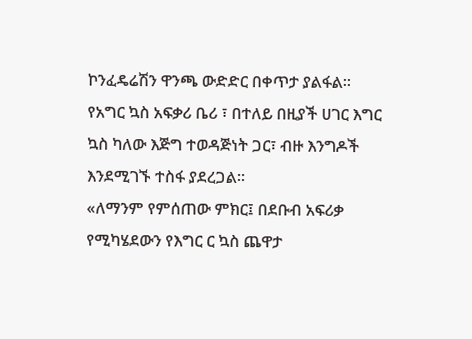ኮንፈዴሬሽን ዋንጫ ውድድር በቀጥታ ያልፋል። የአግር ኳስ አፍቃሪ ቤሪ ፣ በተለይ በዚያች ሀገር እግር ኳስ ካለው እጅግ ተወዳጅነት ጋር፣ ብዙ እንግዶች እንደሚገኙ ተስፋ ያደረጋል።
«ለማንም የምሰጠው ምክር፤ በደቡብ አፍሪቃ የሚካሄደውን የእግር ር ኳስ ጨዋታ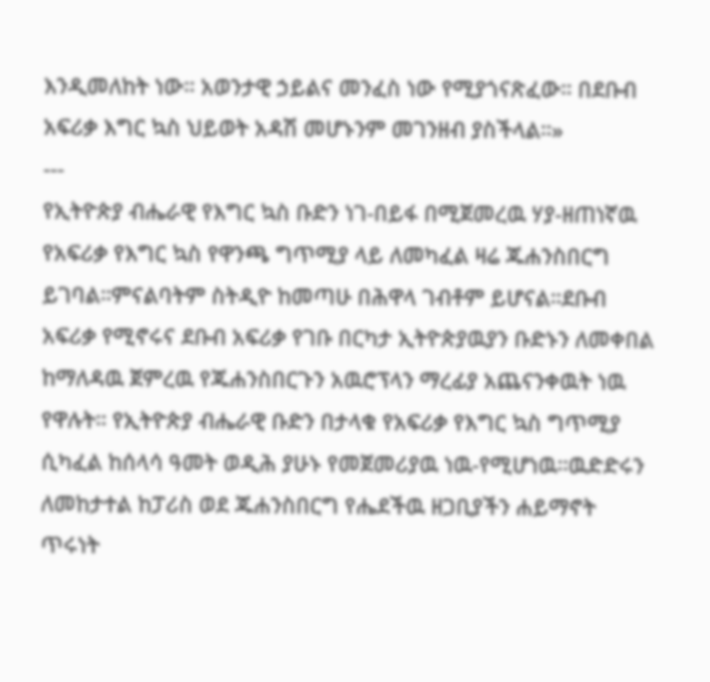እንዲመለከት ነው። አወንታዊ ኃይልና መንፈስ ነው የሚያጎናጽፈው። በደቡብ አፍሪቃ እግር ኳስ ህይወት አዳሽ መሆኑንም መገንዘብ ያስችላል።»
---
የኢትዮጵያ ብሔራዊ የእግር ኳስ ቡድን ነገ-በይፋ በሚጀመረዉ ሃያ-ዘጠነኛዉ የአፍሪቃ የእግር ኳስ የዋንጫ ግጥሚያ ላይ ለመካፈል ዛሬ ጁሐንስበርግ ይገባል።ምናልባትም ስትዲዮ ከመጣሁ በሕዋላ ገብቶም ይሆናል።ደቡብ አፍሪቃ የሚኖሩና ደቡብ አፍሪቃ የገቡ በርካታ ኢትዮጵያዉያን ቡድኑን ለመቀበል ከማለዳዉ ጀምረዉ የጁሐንስበርጉን አዉሮፕላን ማረፊያ አጨናንቀዉት ነዉ የዋሉት። የኢትዮጵያ ብሔራዊ ቡድን በታላቁ የአፍሪቃ የእግር ኳስ ግጥሚያ ሲካፈል ከሰላሳ ዓመት ወዲሕ ያሁኑ የመጀመሪያዉ ነዉ-የሚሆነዉ።ዉድድሩን ለመከታተል ከፓሪስ ወደ ጁሐንስበርግ የሔደችዉ ዘጋቢያችን ሐይማኖት ጥሩነት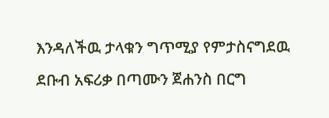እንዳለችዉ ታላቁን ግጥሚያ የምታስናግደዉ ደቡብ አፍሪቃ በጣሙን ጀሐንስ በርግ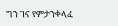ግን ገና የምታንቀላፈ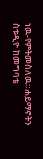ነዉ-የምትመስለዉ።ሐይማኖትን ስቱዲዮ ከመግባቴ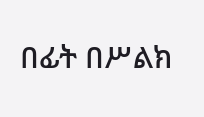በፊት በሥልክ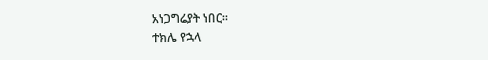አነጋግሬያት ነበር።
ተክሌ የኋላ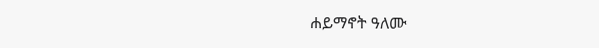ሐይማኖት ዓለሙ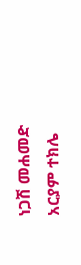ነጋሽ መሐመድ
አርያም ተክሌ